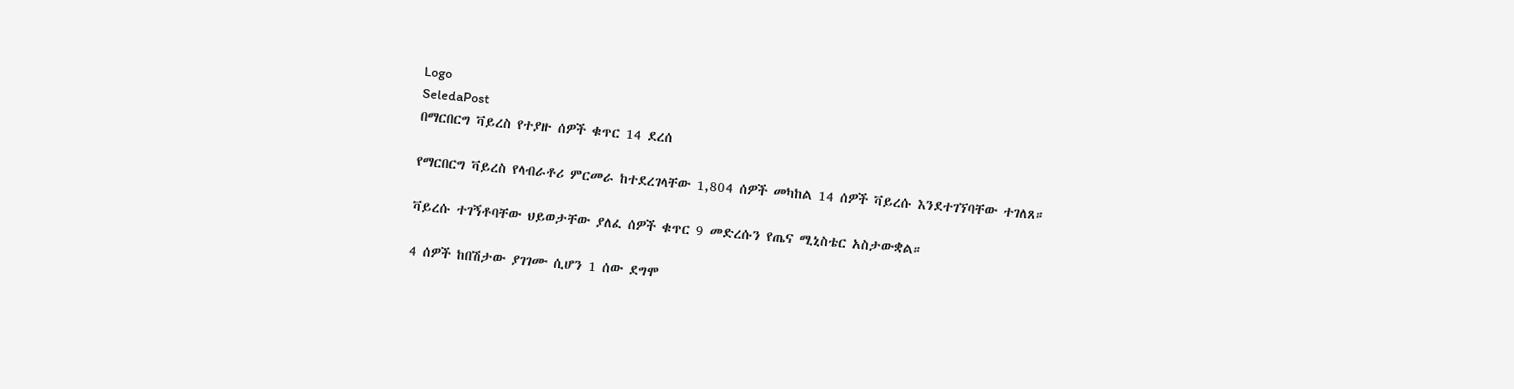Logo
SeledaPost
በማርበርግ ቫይረስ የተያዙ ሰዎች ቁጥር 14 ደረሰ

የማርበርግ ቫይረስ የላብራቶሪ ምርመራ ከተደረገላቸው 1,804 ሰዎች መካከል 14 ሰዎች ቫይረሱ እንደተገኘባቸው ተገለጸ።

ቫይረሱ ተገኝቶባቸው ህይወታቸው ያለፈ ሰዎች ቁጥር 9 መድረሱን የጤና ሚኒስቴር አስታውቋል።

4 ሰዎች ከበሽታው ያገገሙ ሲሆን 1 ሰው ደግሞ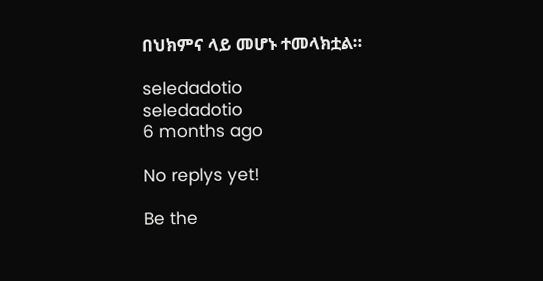በህክምና ላይ መሆኑ ተመላክቷል።

seledadotio
seledadotio
6 months ago

No replys yet!

Be the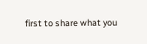first to share what you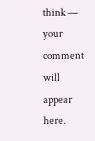think — your comment will appear here.